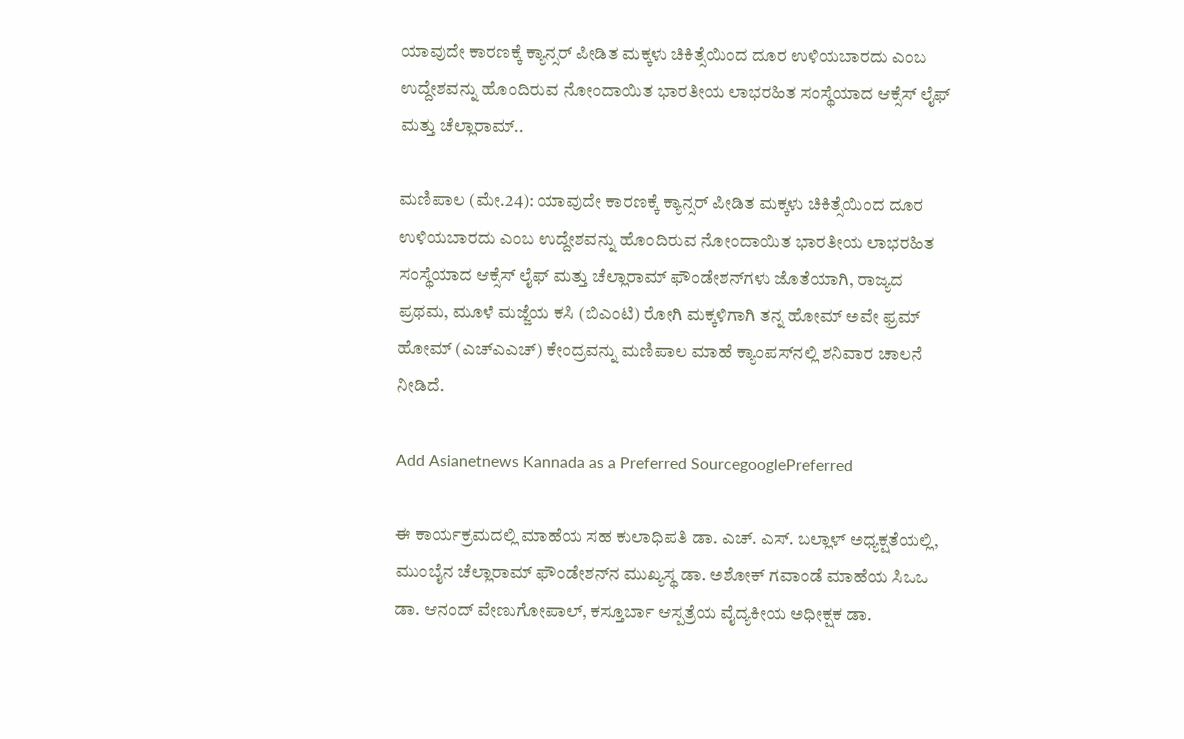ಯಾವುದೇ ಕಾರಣಕ್ಕೆ ಕ್ಯಾನ್ಸರ್ ಪೀಡಿತ ಮಕ್ಕಳು ಚಿಕಿತ್ಸೆಯಿಂದ ದೂರ ಉಳಿಯಬಾರದು ಎಂಬ ಉದ್ದೇಶವನ್ನು ಹೊಂದಿರುವ ನೋಂದಾಯಿತ ಭಾರತೀಯ ಲಾಭರಹಿತ ಸಂಸ್ಥೆಯಾದ ಆಕ್ಸೆಸ್ ಲೈಫ್ ಮತ್ತು ಚೆಲ್ಲಾರಾಮ್..

ಮಣಿಪಾಲ (ಮೇ.24): ಯಾವುದೇ ಕಾರಣಕ್ಕೆ ಕ್ಯಾನ್ಸರ್ ಪೀಡಿತ ಮಕ್ಕಳು ಚಿಕಿತ್ಸೆಯಿಂದ ದೂರ ಉಳಿಯಬಾರದು ಎಂಬ ಉದ್ದೇಶವನ್ನು ಹೊಂದಿರುವ ನೋಂದಾಯಿತ ಭಾರತೀಯ ಲಾಭರಹಿತ ಸಂಸ್ಥೆಯಾದ ಆಕ್ಸೆಸ್ ಲೈಫ್ ಮತ್ತು ಚೆಲ್ಲಾರಾಮ್ ಫೌಂಡೇಶನ್‌ಗಳು ಜೊತೆಯಾಗಿ, ರಾಜ್ಯದ ಪ್ರಥಮ, ಮೂಳೆ ಮಜ್ಜೆಯ ಕಸಿ (ಬಿಎಂಟಿ) ರೋಗಿ ಮಕ್ಕಳಿಗಾಗಿ ತನ್ನ ಹೋಮ್ ಅವೇ ಫ್ರಮ್ ಹೋಮ್ (ಎಚ್ಎಎಚ್) ಕೇಂದ್ರವನ್ನು ಮಣಿಪಾಲ ಮಾಹೆ ಕ್ಯಾಂಪಸ್‌ನಲ್ಲಿ ಶನಿವಾರ ಚಾಲನೆ ನೀಡಿದೆ.

Add Asianetnews Kannada as a Preferred SourcegooglePreferred

ಈ ಕಾರ್ಯಕ್ರಮದಲ್ಲಿ ಮಾಹೆಯ ಸಹ ಕುಲಾಧಿಪತಿ ಡಾ. ಎಚ್. ಎಸ್. ಬಲ್ಲಾಳ್ ಅಧ್ಯಕ್ಷತೆಯಲ್ಲಿ, ಮುಂಬೈನ ಚೆಲ್ಲಾರಾಮ್ ಫೌಂಡೇಶನ್‌ನ ಮುಖ್ಯಸ್ಥ ಡಾ. ಅಶೋಕ್ ಗವಾಂಡೆ ಮಾಹೆಯ ಸಿಒಒ ಡಾ. ಆನಂದ್ ವೇಣುಗೋಪಾಲ್, ಕಸ್ತೂರ್ಬಾ ಆಸ್ಪತ್ರೆಯ ವೈದ್ಯಕೀಯ ಅಧೀಕ್ಷಕ ಡಾ.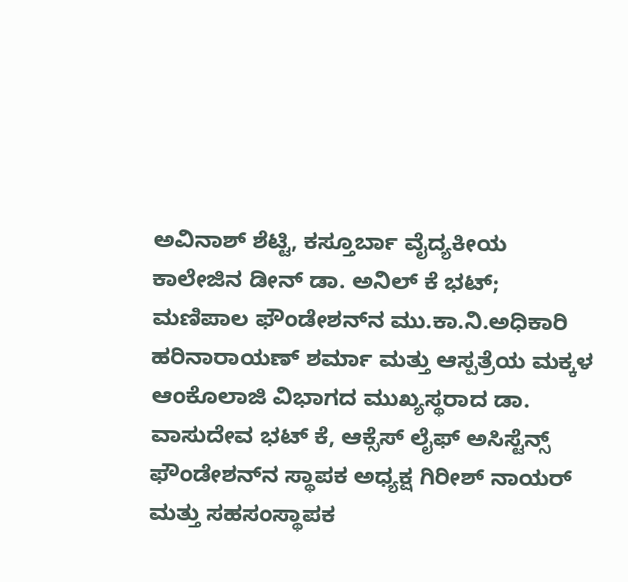ಅವಿನಾಶ್ ಶೆಟ್ಟಿ, ಕಸ್ತೂರ್ಬಾ ವೈದ್ಯಕೀಯ ಕಾಲೇಜಿನ ಡೀನ್ ಡಾ. ಅನಿಲ್ ಕೆ ಭಟ್; ಮಣಿಪಾಲ ಫೌಂಡೇಶನ್‌ನ ಮು.ಕಾ.ನಿ.ಅಧಿಕಾರಿ ಹರಿನಾರಾಯಣ್ ಶರ್ಮಾ ಮತ್ತು ಆಸ್ಪತ್ರೆಯ ಮಕ್ಕಳ ಆಂಕೊಲಾಜಿ ವಿಭಾಗದ ಮುಖ್ಯಸ್ಥರಾದ ಡಾ. ವಾಸುದೇವ ಭಟ್ ಕೆ, ಆಕ್ಸೆಸ್ ಲೈಫ್ ಅಸಿಸ್ಟೆನ್ಸ್ ಫೌಂಡೇಶನ್‌ನ ಸ್ಥಾಪಕ ಅಧ್ಯಕ್ಷ ಗಿರೀಶ್ ನಾಯರ್ ಮತ್ತು ಸಹಸಂಸ್ಥಾಪಕ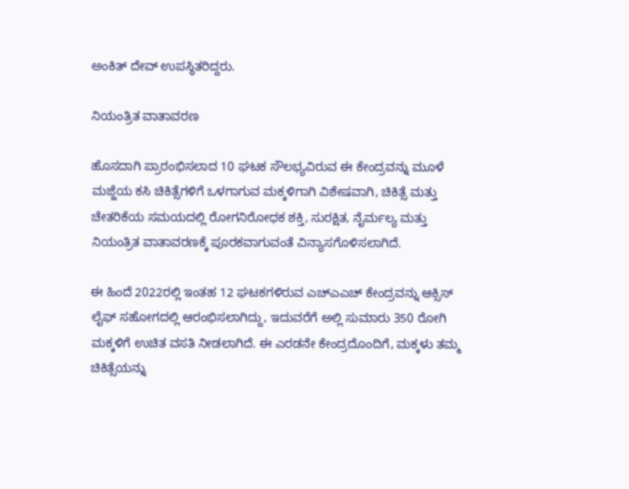ಅಂಕಿತ್ ದೇವ್ ಉಪಸ್ಥಿತರಿದ್ದರು.

ನಿಯಂತ್ರಿತ ವಾತಾವರಣ

ಹೊಸದಾಗಿ ಪ್ರಾರಂಭಿಸಲಾದ 10 ಘಟಕ ಸೌಲಭ್ಯವಿರುವ ಈ ಕೇಂದ್ರವನ್ನು ಮೂಳೆ ಮಜ್ಜೆಯ ಕಸಿ ಚಿಕಿತ್ಸೆಗಳಿಗೆ ಒಳಗಾಗುವ ಮಕ್ಕಳಿಗಾಗಿ ವಿಶೇಷವಾಗಿ, ಚಿಕಿತ್ಸೆ ಮತ್ತು ಚೇತರಿಕೆಯ ಸಮಯದಲ್ಲಿ ರೋಗನಿರೋಧಕ ಶಕ್ತಿ, ಸುರಕ್ಷಿತ, ನೈರ್ಮಲ್ಯ ಮತ್ತು ನಿಯಂತ್ರಿತ ವಾತಾವರಣಕ್ಕೆ ಪೂರಕವಾಗುವಂತೆ ವಿನ್ಯಾಸಗೊಳಿಸಲಾಗಿದೆ.

ಈ ಹಿಂದೆ 2022ರಲ್ಲಿ ಇಂತಹ 12 ಘಟಕಗಳಿರುವ ಎಚ್‌ಎಎಚ್‌ ಕೇಂದ್ರವನ್ನು ಆಕ್ಸಿಸ್ ಲೈಫ್ ಸಹೋಗದಲ್ಲಿ ಆರಂಭಿಸಲಾಗಿದ್ದು, ಇದುವರೆಗೆ ಅಲ್ಲಿ ಸುಮಾರು 350 ರೋಗಿ ಮಕ್ಕಳಿಗೆ ಉಚಿತ ವಸತಿ ನೀಡಲಾಗಿದೆ. ಈ ಎರಡನೇ ಕೇಂದ್ರದೊಂದಿಗೆ, ಮಕ್ಕಳು ತಮ್ಮ ಚಿಕಿತ್ಸೆಯನ್ನು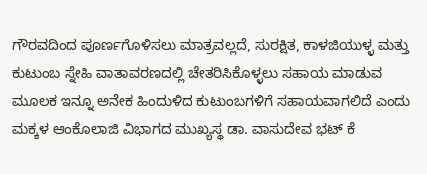ಗೌರವದಿಂದ ಪೂರ್ಣಗೊಳಿಸಲು ಮಾತ್ರವಲ್ಲದೆ, ಸುರಕ್ಷಿತ, ಕಾಳಜಿಯುಳ್ಳ ಮತ್ತು ಕುಟುಂಬ ಸ್ನೇಹಿ ವಾತಾವರಣದಲ್ಲಿ ಚೇತರಿಸಿಕೊಳ್ಳಲು ಸಹಾಯ ಮಾಡುವ ಮೂಲಕ ಇನ್ನೂ ಅನೇಕ ಹಿಂದುಳಿದ ಕುಟುಂಬಗಳಿಗೆ ಸಹಾಯವಾಗಲಿದೆ ಎಂದು ಮಕ್ಕಳ ಆಂಕೊಲಾಜಿ ವಿಭಾಗದ ಮುಖ್ಯಸ್ಥ ಡಾ. ವಾಸುದೇವ ಭಟ್ ಕೆ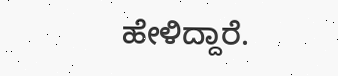ಹೇಳಿದ್ದಾರೆ.